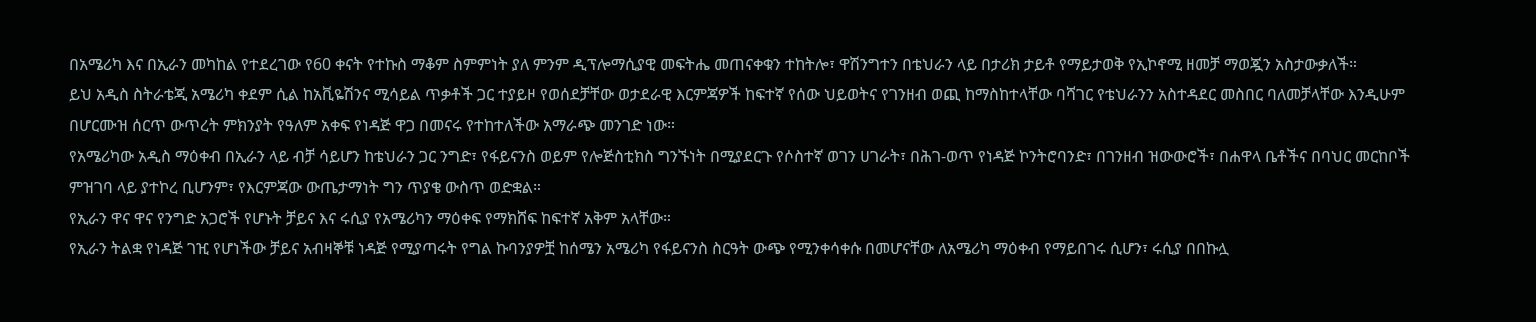በአሜሪካ እና በኢራን መካከል የተደረገው የ60 ቀናት የተኩስ ማቆም ስምምነት ያለ ምንም ዲፕሎማሲያዊ መፍትሔ መጠናቀቁን ተከትሎ፣ ዋሽንግተን በቴህራን ላይ በታሪክ ታይቶ የማይታወቅ የኢኮኖሚ ዘመቻ ማወጇን አስታውቃለች።
ይህ አዲስ ስትራቴጂ አሜሪካ ቀደም ሲል ከአቪዬሽንና ሚሳይል ጥቃቶች ጋር ተያይዞ የወሰደቻቸው ወታደራዊ እርምጃዎች ከፍተኛ የሰው ህይወትና የገንዘብ ወጪ ከማስከተላቸው ባሻገር የቴህራንን አስተዳደር መስበር ባለመቻላቸው እንዲሁም በሆርሙዝ ሰርጥ ውጥረት ምክንያት የዓለም አቀፍ የነዳጅ ዋጋ በመናሩ የተከተለችው አማራጭ መንገድ ነው።
የአሜሪካው አዲስ ማዕቀብ በኢራን ላይ ብቻ ሳይሆን ከቴህራን ጋር ንግድ፣ የፋይናንስ ወይም የሎጅስቲክስ ግንኙነት በሚያደርጉ የሶስተኛ ወገን ሀገራት፣ በሕገ-ወጥ የነዳጅ ኮንትሮባንድ፣ በገንዘብ ዝውውሮች፣ በሐዋላ ቤቶችና በባህር መርከቦች ምዝገባ ላይ ያተኮረ ቢሆንም፣ የእርምጃው ውጤታማነት ግን ጥያቄ ውስጥ ወድቋል።
የኢራን ዋና ዋና የንግድ አጋሮች የሆኑት ቻይና እና ሩሲያ የአሜሪካን ማዕቀፍ የማክሸፍ ከፍተኛ አቅም አላቸው።
የኢራን ትልቋ የነዳጅ ገዢ የሆነችው ቻይና አብዛኞቹ ነዳጅ የሚያጣሩት የግል ኩባንያዎቿ ከሰሜን አሜሪካ የፋይናንስ ስርዓት ውጭ የሚንቀሳቀሱ በመሆናቸው ለአሜሪካ ማዕቀብ የማይበገሩ ሲሆን፣ ሩሲያ በበኩሏ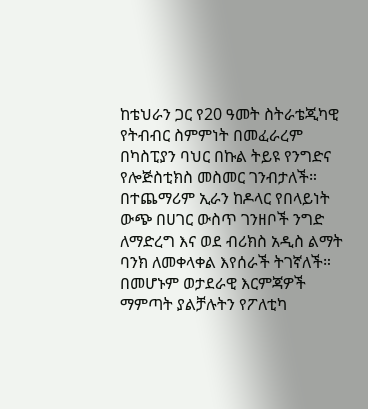ከቴህራን ጋር የ20 ዓመት ስትራቴጂካዊ የትብብር ስምምነት በመፈራረም በካስፒያን ባህር በኩል ትይዩ የንግድና የሎጅስቲክስ መስመር ገንብታለች።
በተጨማሪም ኢራን ከዶላር የበላይነት ውጭ በሀገር ውስጥ ገንዘቦች ንግድ ለማድረግ እና ወደ ብሪክስ አዲስ ልማት ባንክ ለመቀላቀል እየሰራች ትገኛለች።
በመሆኑም ወታደራዊ እርምጃዎች ማምጣት ያልቻሉትን የፖለቲካ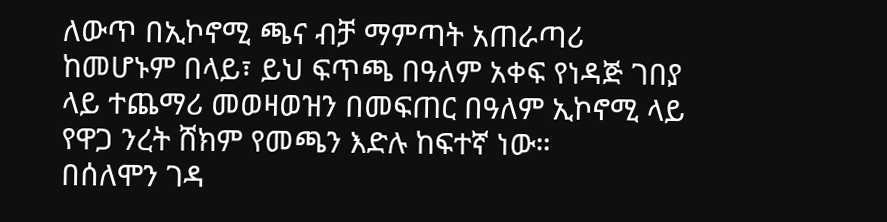ለውጥ በኢኮኖሚ ጫና ብቻ ማምጣት አጠራጣሪ ከመሆኑም በላይ፣ ይህ ፍጥጫ በዓለም አቀፍ የነዳጅ ገበያ ላይ ተጨማሪ መወዛወዝን በመፍጠር በዓለም ኢኮኖሚ ላይ የዋጋ ንረት ሸክም የመጫን እድሉ ከፍተኛ ነው።
በሰለሞን ገዳ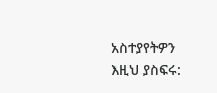አስተያየትዎን እዚህ ያስፍሩ: